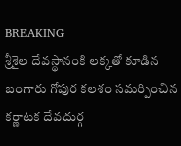BREAKING
శ్రీశైల దేవస్థానంకి లక్కతో కూడిన బంగారు గోపుర కలశం సమర్పించిన కర్ణాటక దేవదుర్గ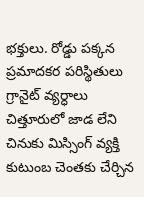భక్తులు. రోడ్డు పక్కన ప్రమాదకర పరిస్థితులు గ్రానైట్ వ్యర్ధాలు చిత్తూరులో జాడ లేని చినుకు మిస్సింగ్ వ్యక్తి కుటుంబ చెంతకు చేర్చిన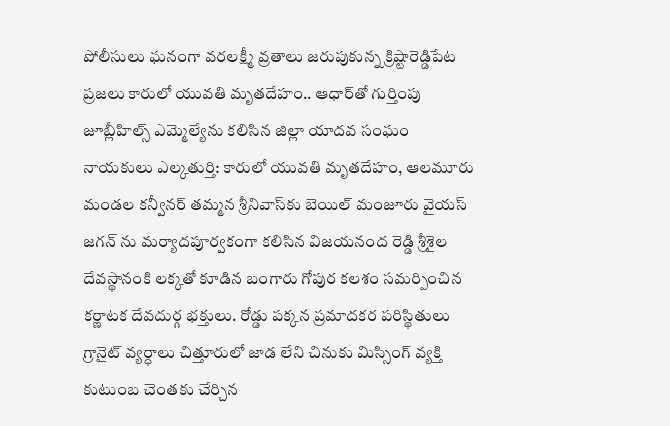పోలీసులు ఘనంగా వరలక్ష్మీ వ్రతాలు జరుపుకున్న క్రిష్టారెడ్డిపేట ప్రజలు కారులో యువతి మృతదేహం.. ఆధార్‌తో గుర్తింపు జూబ్లీహిల్స్ ఎమ్మెల్యేను కలిసిన జిల్లా యాదవ సంఘం నాయకులు ఎల్కతుర్తి: కారులో యువతి మృతదేహం, ఆలమూరు మండల కన్వీనర్ తమ్మన శ్రీనివాస్‌కు బెయిల్ మంజూరు వైయస్ జగన్ ను మర్యాదపూర్వకంగా కలిసిన విజయనంద రెడ్డి శ్రీశైల దేవస్థానంకి లక్కతో కూడిన బంగారు గోపుర కలశం సమర్పించిన కర్ణాటక దేవదుర్గ భక్తులు. రోడ్డు పక్కన ప్రమాదకర పరిస్థితులు గ్రానైట్ వ్యర్ధాలు చిత్తూరులో జాడ లేని చినుకు మిస్సింగ్ వ్యక్తి కుటుంబ చెంతకు చేర్చిన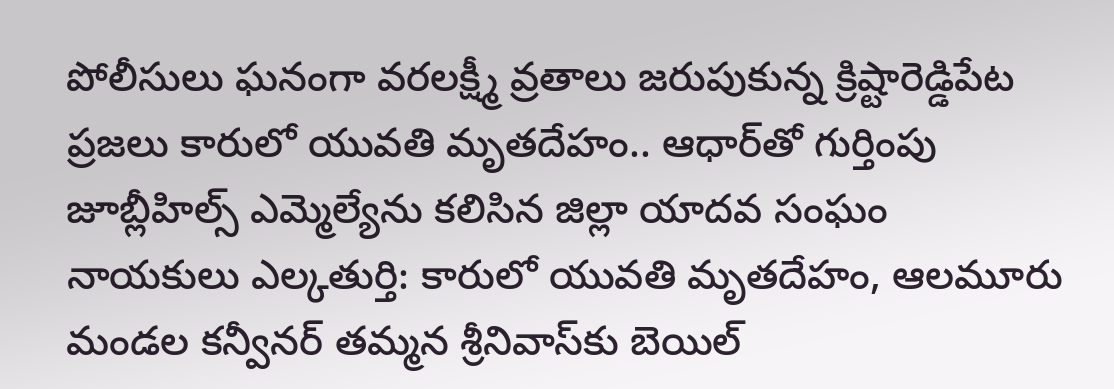పోలీసులు ఘనంగా వరలక్ష్మీ వ్రతాలు జరుపుకున్న క్రిష్టారెడ్డిపేట ప్రజలు కారులో యువతి మృతదేహం.. ఆధార్‌తో గుర్తింపు జూబ్లీహిల్స్ ఎమ్మెల్యేను కలిసిన జిల్లా యాదవ సంఘం నాయకులు ఎల్కతుర్తి: కారులో యువతి మృతదేహం, ఆలమూరు మండల కన్వీనర్ తమ్మన శ్రీనివాస్‌కు బెయిల్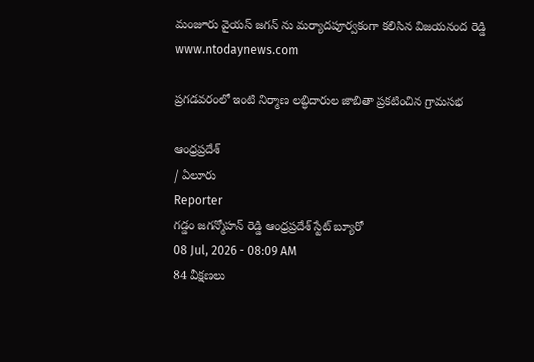మంజూరు వైయస్ జగన్ ను మర్యాదపూర్వకంగా కలిసిన విజయనంద రెడ్డి
www.ntodaynews.com

ప్రగడవరంలో ఇంటి నిర్మాణ లబ్ధిదారుల జాబితా ప్రకటించిన గ్రామసభ

ఆంధ్రప్రదేశ్
/ ఏలూరు
Reporter
గడ్డం జగన్మోహన్ రెడ్డి ఆంధ్రప్రదేశ్ స్టేట్ బ్యూరో
08 Jul, 2026 - 08:09 AM
84 వీక్షణలు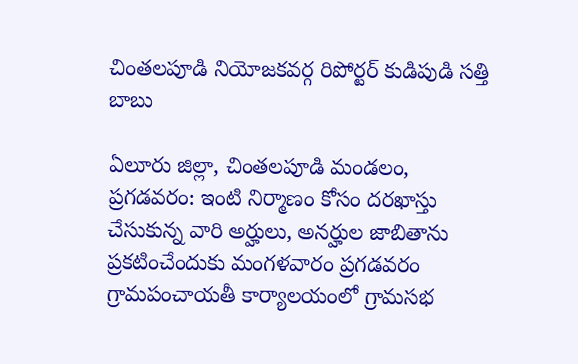చింతలపూడి నియోజకవర్గ రిపోర్టర్ కుడిపుడి సత్తి బాబు

ఏలూరు జిల్లా, చింతలపూడి మండలం, ప్రగడవరం: ఇంటి నిర్మాణం కోసం దరఖాస్తు చేసుకున్న వారి అర్హులు, అనర్హుల జాబితాను ప్రకటించేందుకు మంగళవారం ప్రగడవరం గ్రామపంచాయతీ కార్యాలయంలో గ్రామసభ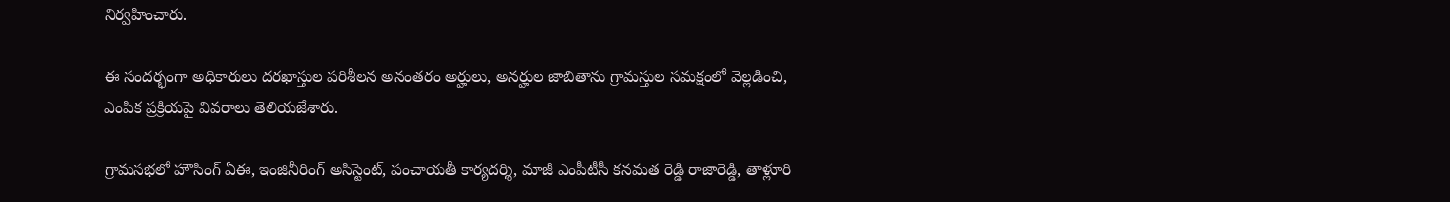నిర్వహించారు.

ఈ సందర్భంగా అధికారులు దరఖాస్తుల పరిశీలన అనంతరం అర్హులు, అనర్హుల జాబితాను గ్రామస్తుల సమక్షంలో వెల్లడించి, ఎంపిక ప్రక్రియపై వివరాలు తెలియజేశారు.

గ్రామసభలో హౌసింగ్ ఏఈ, ఇంజినీరింగ్ అసిస్టెంట్, పంచాయతీ కార్యదర్శి, మాజీ ఎంపీటీసీ కనమత రెడ్డి రాజారెడ్డి, తాళ్లూరి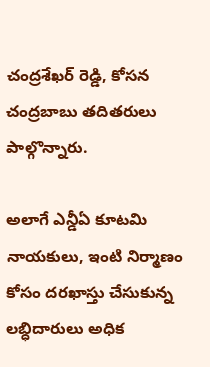చంద్రశేఖర్ రెడ్డి, కోసన చంద్రబాబు తదితరులు పాల్గొన్నారు.

అలాగే ఎన్డీఏ కూటమి నాయకులు, ఇంటి నిర్మాణం కోసం దరఖాస్తు చేసుకున్న లబ్ధిదారులు అధిక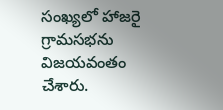సంఖ్యలో హాజరై గ్రామసభను విజయవంతం చేశారు.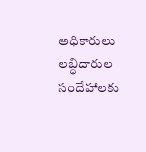అధికారులు లబ్ధిదారుల సందేహాలకు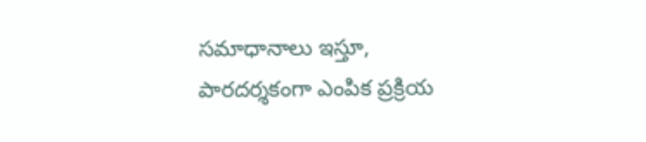సమాధానాలు ఇస్తూ, పారదర్శకంగా ఎంపిక ప్రక్రియ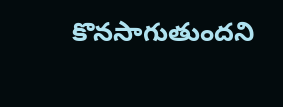కొనసాగుతుందని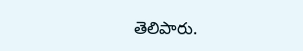తెలిపారు.